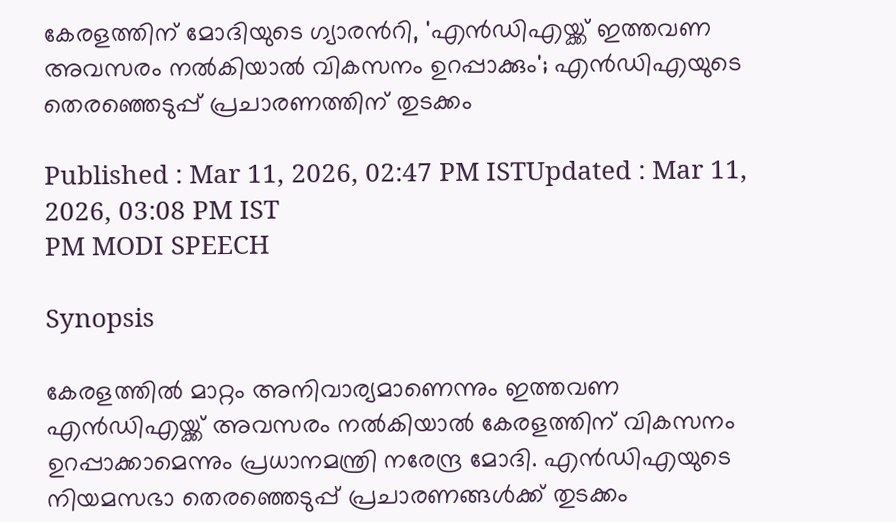കേരളത്തിന് മോദിയുടെ ഗ്യാരന്‍റി, 'എൻഡിഎയ്ക്ക് ഇത്തവണ അവസരം നൽകിയാൽ വികസനം ഉറപ്പാക്കും'; എൻഡിഎയുടെ തെരഞ്ഞെടുപ്പ് പ്രചാരണത്തിന് തുടക്കം

Published : Mar 11, 2026, 02:47 PM ISTUpdated : Mar 11, 2026, 03:08 PM IST
PM MODI SPEECH

Synopsis

കേരളത്തിൽ മാറ്റം അനിവാര്യമാണെന്നും ഇത്തവണ എൻഡിഎയ്ക്ക് അവസരം നൽകിയാൽ കേരളത്തിന് വികസനം ഉറപ്പാക്കാമെന്നും പ്രധാനമന്ത്രി നരേന്ദ്ര മോദി. എൻഡിഎയുടെ നിയമസഭാ തെരഞ്ഞെടുപ്പ് പ്രചാരണങ്ങള്‍ക്ക് തുടക്കം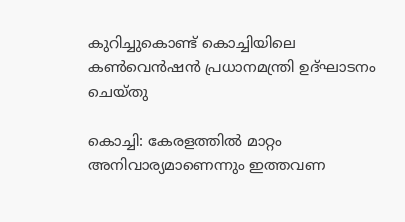കുറിച്ചുകൊണ്ട് കൊച്ചിയിലെ കണ്‍വെൻഷൻ പ്രധാനമന്ത്രി ഉദ്ഘാടനം ചെയ്തു

കൊച്ചി: കേരളത്തിൽ മാറ്റം അനിവാര്യമാണെന്നും ഇത്തവണ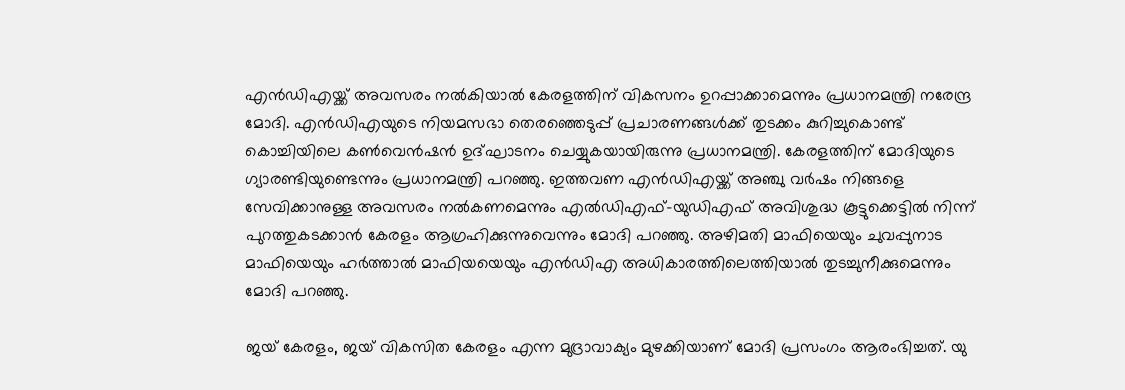എൻഡിഎയ്ക്ക് അവസരം നൽകിയാൽ കേരളത്തിന് വികസനം ഉറപ്പാക്കാമെന്നും പ്രധാനമന്ത്രി നരേന്ദ്ര മോദി. എൻഡിഎയുടെ നിയമസഭാ തെരഞ്ഞെടുപ്പ് പ്രചാരണങ്ങള്‍ക്ക് തുടക്കം കുറിച്ചുകൊണ്ട് കൊച്ചിയിലെ കണ്‍വെൻഷൻ ഉദ്ഘാടനം ചെയ്യുകയായിരുന്നു പ്രധാനമന്ത്രി. കേരളത്തിന് മോദിയുടെ ഗ്യാരണ്ടിയുണ്ടെന്നും പ്രധാനമന്ത്രി പറഞ്ഞു. ഇത്തവണ എൻഡിഎയ്ക്ക് അഞ്ചു വർഷം നിങ്ങളെ സേവിക്കാനുള്ള അവസരം നൽകണമെന്നും എൽഡിഎഫ്-യുഡിഎഫ് അവിശുദ്ധ കൂട്ടുക്കെട്ടിൽ നിന്ന് പുറത്തുകടക്കാൻ കേരളം ആഗ്രഹിക്കുന്നുവെന്നും മോദി പറഞ്ഞു. അഴിമതി മാഫിയെയും ചുവപ്പുനാട മാഫിയെയും ഹർത്താൽ മാഫിയയെയും എൻഡിഎ അധികാരത്തിലെത്തിയാൽ തുടച്ചുനീക്കുമെന്നും മോദി പറഞ്ഞു.

ജയ് കേരളം, ജയ് വികസിത കേരളം എന്ന മുദ്രാവാക്യം മുഴക്കിയാണ് മോദി പ്രസംഗം ആരംഭിച്ചത്. യു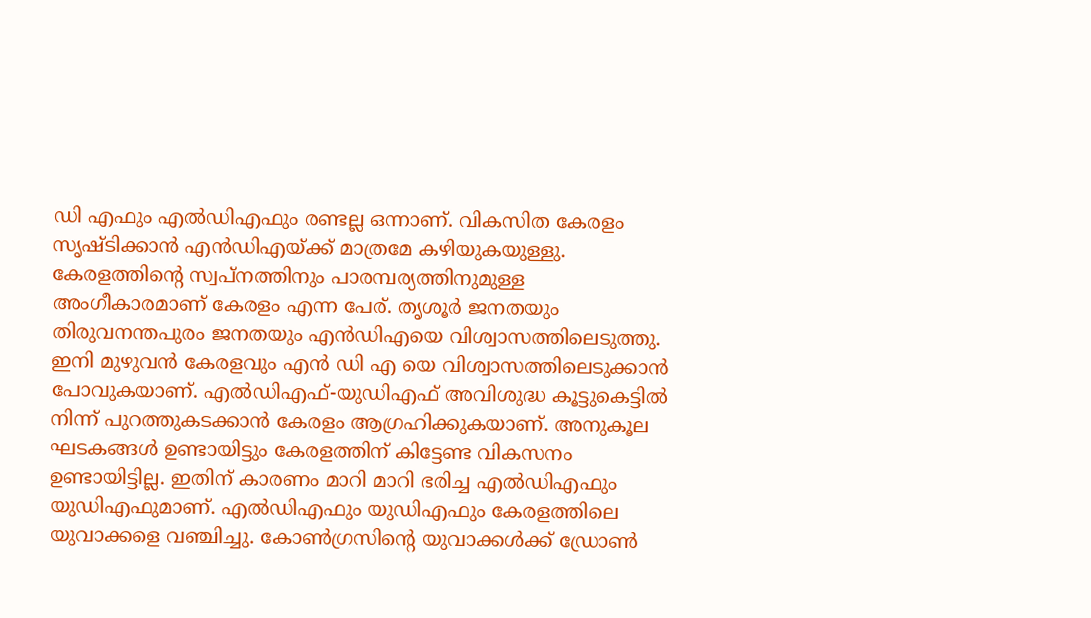ഡി എഫും എൽഡിഎഫും രണ്ടല്ല ഒന്നാണ്. വികസിത കേരളം സൃഷ്ടിക്കാൻ എൻഡിഎയ്ക്ക് മാത്രമേ കഴിയുകയുള്ളു. കേരളത്തിന്‍റെ സ്വപ്നത്തിനും പാരമ്പര്യത്തിനുമുള്ള അംഗീകാരമാണ് കേരളം എന്ന പേര്. തൃശൂർ ജനതയും തിരുവനന്തപുരം ജനതയും എൻഡിഎയെ വിശ്വാസത്തിലെടുത്തു. ഇനി മുഴുവൻ കേരളവും എൻ ഡി എ യെ വിശ്വാസത്തിലെടുക്കാൻ പോവുകയാണ്. എൽഡിഎഫ്-യുഡിഎഫ് അവിശുദ്ധ കൂട്ടുകെട്ടിൽ നിന്ന് പുറത്തുകടക്കാൻ കേരളം ആഗ്രഹിക്കുകയാണ്. അനുകൂല ഘടകങ്ങൾ ഉണ്ടായിട്ടും കേരളത്തിന് കിട്ടേണ്ട വികസനം ഉണ്ടായിട്ടില്ല. ഇതിന് കാരണം മാറി മാറി ഭരിച്ച എൽഡിഎഫും യുഡിഎഫുമാണ്. എൽഡിഎഫും യുഡിഎഫും കേരളത്തിലെ യുവാക്കളെ വഞ്ചിച്ചു. കോൺഗ്രസിന്‍റെ യുവാക്കൾക്ക് ഡ്രോൺ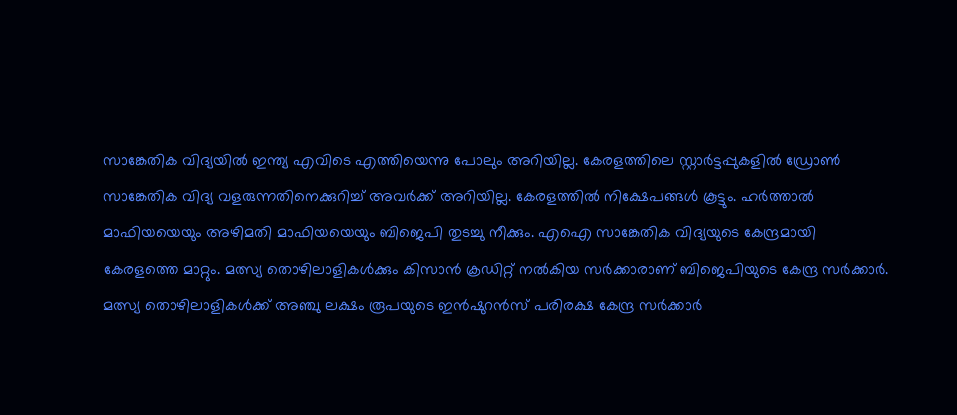സാങ്കേതിക വിദ്യയിൽ ഇന്ത്യ എവിടെ എത്തിയെന്നു പോലും അറിയില്ല. കേരളത്തിലെ സ്റ്റാർട്ടപ്പുകളിൽ ഡ്രോൺ സാങ്കേതിക വിദ്യ വളരുന്നതിനെക്കുറിച്ച് അവർക്ക് അറിയില്ല. കേരളത്തിൽ നിക്ഷേപങ്ങൾ കൂട്ടും. ഹർത്താൽ മാഫിയയെയും അഴിമതി മാഫിയയെയും ബിജെപി തുടച്ചു നീക്കും. എഐ സാങ്കേതിക വിദ്യയുടെ കേന്ദ്രമായി കേരളത്തെ മാറ്റും. മത്സ്യ തൊഴിലാളികൾക്കും കിസാൻ ക്രഡിറ്റ് നൽകിയ സർക്കാരാണ് ബിജെപിയുടെ കേന്ദ്ര സർക്കാർ. മത്സ്യ തൊഴിലാളികൾക്ക് അഞ്ചു ലക്ഷം രൂപയുടെ ഇൻഷുറൻസ് പരിരക്ഷ കേന്ദ്ര സർക്കാർ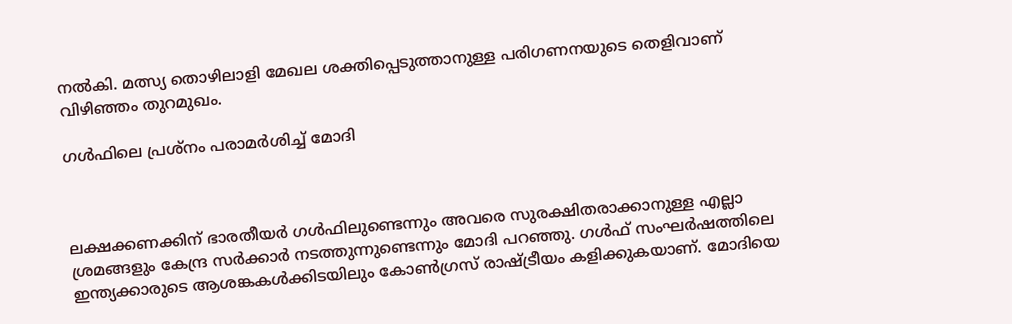നൽകി. മത്സ്യ തൊഴിലാളി മേഖല ശക്തിപ്പെടുത്താനുള്ള പരിഗണനയുടെ തെളിവാണ് വിഴിഞ്ഞം തുറമുഖം.

ഗള്‍ഫിലെ പ്രശ്നം പരാമര്‍ശിച്ച് മോദി



ലക്ഷക്കണക്കിന് ഭാരതീയർ ഗൾഫിലുണ്ടെന്നും അവരെ സുരക്ഷിതരാക്കാനുള്ള എല്ലാ ശ്രമങ്ങളും കേന്ദ്ര സർക്കാർ നടത്തുന്നുണ്ടെന്നും മോദി പറഞ്ഞു. ഗൾഫ് സംഘർഷത്തിലെ ഇന്ത്യക്കാരുടെ ആശങ്കകൾക്കിടയിലും കോൺഗ്രസ് രാഷ്ട്രീയം കളിക്കുകയാണ്. മോദിയെ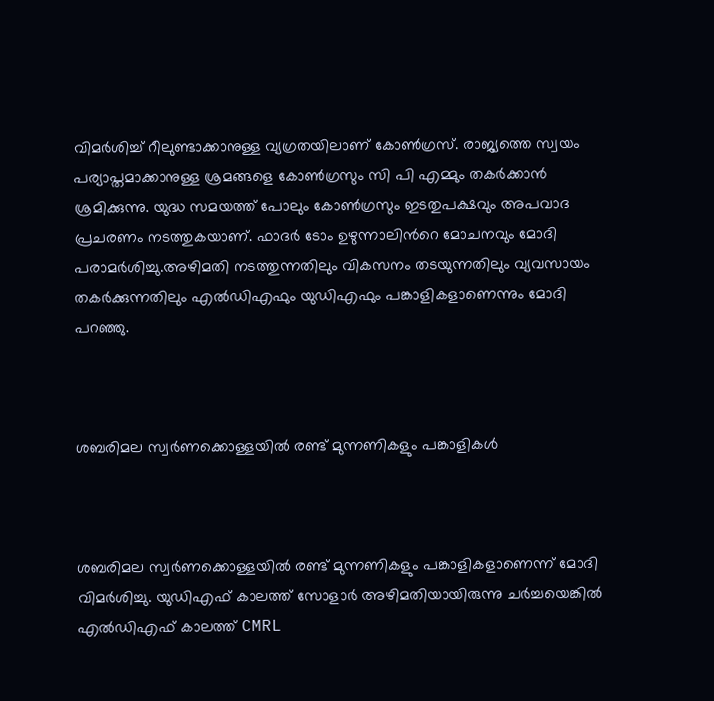വിമർശിച്ച് റീലുണ്ടാക്കാനുള്ള വ്യഗ്രതയിലാണ് കോൺഗ്രസ്. രാജ്യത്തെ സ്വയം പര്യാപ്തമാക്കാനുള്ള ശ്രമങ്ങളെ കോൺഗ്രസും സി പി എമ്മും തകർക്കാൻ ശ്രമിക്കുന്നു. യുദ്ധ സമയത്ത് പോലും കോൺഗ്രസും ഇടതുപക്ഷവും അപവാദ പ്രചരണം നടത്തുകയാണ്. ഫാദർ ടോം ഉഴുന്നാലിന്‍റെ മോചനവും മോദി പരാമര്‍ശിച്ചു.അഴിമതി നടത്തുന്നതിലും വികസനം തടയുന്നതിലും വ്യവസായം തകർക്കുന്നതിലും എൽഡിഎഫും യുഡിഎഫും പങ്കാളികളാണെന്നും മോദി പറഞ്ഞു.



ശബരിമല സ്വര്‍ണക്കൊള്ളയിൽ രണ്ട് മുന്നണികളും പങ്കാളികള്‍



ശബരിമല സ്വര്‍ണക്കൊള്ളയിൽ രണ്ട് മുന്നണികളും പങ്കാളികളാണെന്ന് മോദി വിമര്‍ശിച്ചു. യുഡ‍ിഎഫ് കാലത്ത് സോളാർ അഴിമതിയായിരുന്നു ചർച്ചയെങ്കിൽ എൽഡിഎഫ് കാലത്ത് CMRL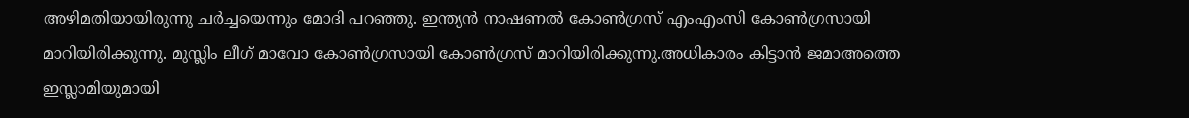അഴിമതിയായിരുന്നു ചര്‍ച്ചയെന്നും മോദി പറഞ്ഞു. ഇന്ത്യൻ നാഷണൽ കോൺഗ്രസ് എംഎംസി കോൺഗ്രസായി മാറിയിരിക്കുന്നു. മുസ്ലിം ലീഗ് മാവോ കോൺഗ്രസായി കോൺഗ്രസ് മാറിയിരിക്കുന്നു.അധികാരം കിട്ടാൻ ജമാഅത്തെ ഇസ്ലാമിയുമായി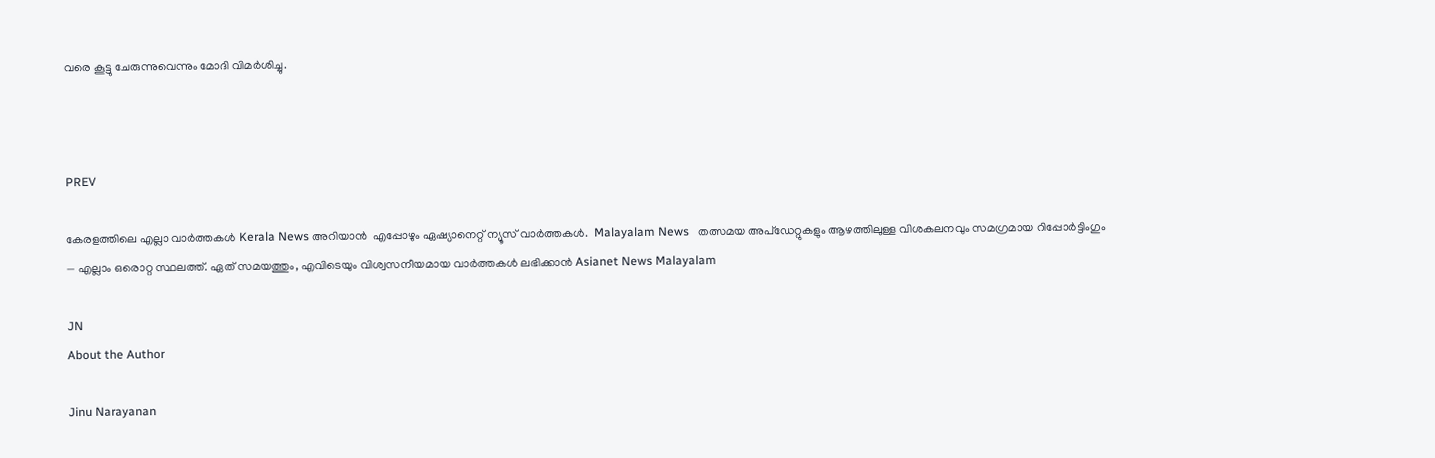വരെ കൂട്ടു ചേരുന്നുവെന്നും മോദി വിമര്‍ശിച്ചു.



PREV

കേരളത്തിലെ എല്ലാ വാർത്തകൾ Kerala News അറിയാൻ  എപ്പോഴും ഏഷ്യാനെറ്റ് ന്യൂസ് വാർത്തകൾ.  Malayalam News   തത്സമയ അപ്‌ഡേറ്റുകളും ആഴത്തിലുള്ള വിശകലനവും സമഗ്രമായ റിപ്പോർട്ടിംഗും — എല്ലാം ഒരൊറ്റ സ്ഥലത്ത്. ഏത് സമയത്തും, എവിടെയും വിശ്വസനീയമായ വാർത്തകൾ ലഭിക്കാൻ Asianet News Malayalam

JN
About the Author

Jinu Narayanan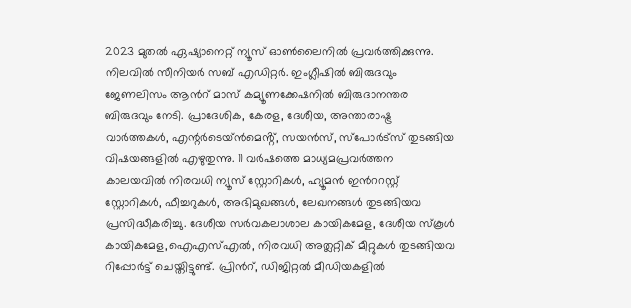2023 മുതൽ ഏഷ്യാനെറ്റ് ന്യൂസ് ഓണ്‍ലൈനിൽ പ്രവര്‍ത്തിക്കുന്നു. നിലവിൽ സീനിയര്‍ സബ് എഡിറ്റര്‍. ഇംഗ്ലീഷിൽ ബിരുദവും ജേണലിസം ആന്‍റ് മാസ് കമ്യൂണക്കേഷനിൽ ബിരുദാനന്തര ബിരുദവും നേടി. പ്രാദേശിക, കേരള, ദേശീയ, അന്താരാഷ്ട്ര വാര്‍ത്തകള്‍, എന്റർടെയ്ൻമെൻ്റ്, സയൻസ്, സ്പോര്‍ട്സ് തുടങ്ങിയ വിഷയങ്ങളിൽ എഴുതുന്നു. 11 വര്‍ഷത്തെ മാധ്യമപ്രവര്‍ത്തന കാലയവിൽ നിരവധി ന്യൂസ് സ്റ്റോറികള്‍, ഹ്യൂമൻ ഇന്‍ററസ്റ്റ് സ്റ്റോറികള്‍, ഫീച്ചറുകള്‍, അഭിമുഖങ്ങള്‍, ലേഖനങ്ങള്‍ തുടങ്ങിയവ പ്രസിദ്ധീകരിച്ചു. ദേശീയ സര്‍വകലാശാല കായികമേള, ദേശീയ സ്കൂള്‍ കായികമേള,ഐഎസ്എൽ, നിരവധി അത്ലറ്റിക് മീറ്റുകള്‍ തുടങ്ങിയവ റിപ്പോര്‍ട്ട് ചെയ്തിട്ടുണ്ട്. പ്രിന്‍റ്, ഡിജിറ്റൽ മീഡിയകളിൽ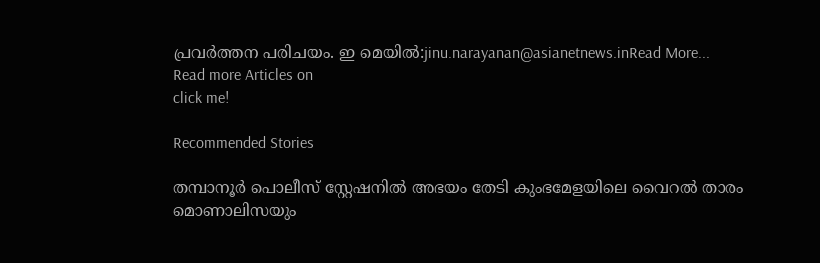പ്രവര്‍ത്തന പരിചയം. ഇ മെയിൽ:jinu.narayanan@asianetnews.inRead More...
Read more Articles on
click me!

Recommended Stories

തമ്പാനൂർ പൊലീസ് സ്റ്റേഷനിൽ അഭയം തേടി കുംഭമേളയിലെ വൈറൽ താരം മൊണാലിസയും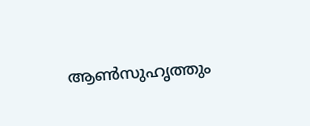ആൺസുഹൃത്തും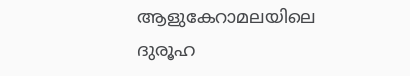ആളുകേറാമലയിലെ ദുരൂഹ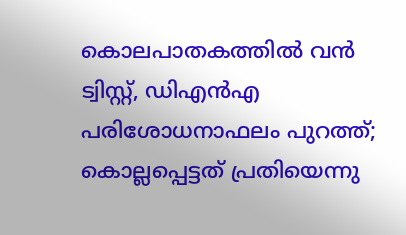കൊലപാതകത്തിൽ വൻ ട്വിസ്റ്റ്, ഡിഎൻഎ പരിശോധനാഫലം പുറത്ത്; കൊല്ലപ്പെട്ടത് പ്രതിയെന്നു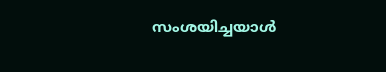സംശയിച്ചയാൾ